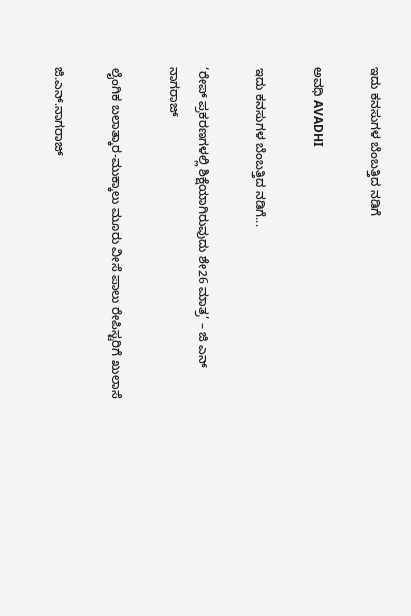ಇದು ಕನಸುಗಳ ಬೆಂಬತ್ತಿದ ನಡಿಗೆ‍

ಅವಧಿ AVADHI

ಇದು ಕನಸುಗಳ ಬೆಂಬತ್ತಿದ ನಡಿಗೆ...

‘ರೇಪ್ ಪ್ರಕರಣಗಳಲ್ಲಿ ಶಿಕ್ಷೆಯಾಗಿರುವುದು ಶೇ26 ಮಾತ್ರ’ – ಜಿ ಎನ್ ನಾಗರಾಜ್

ಲೈಂಗಿಕ ಬಲಾತ್ಕಾರ-ಮುಕ್ಕಾಲು ಮೂರು ವೀಸೆ ಪಾಲು ರೇಪಿಸ್ಟರಿಗೆ ಖುಲಾಸೆ

ಜಿ.ಎನ್.ನಾಗರಾಜ್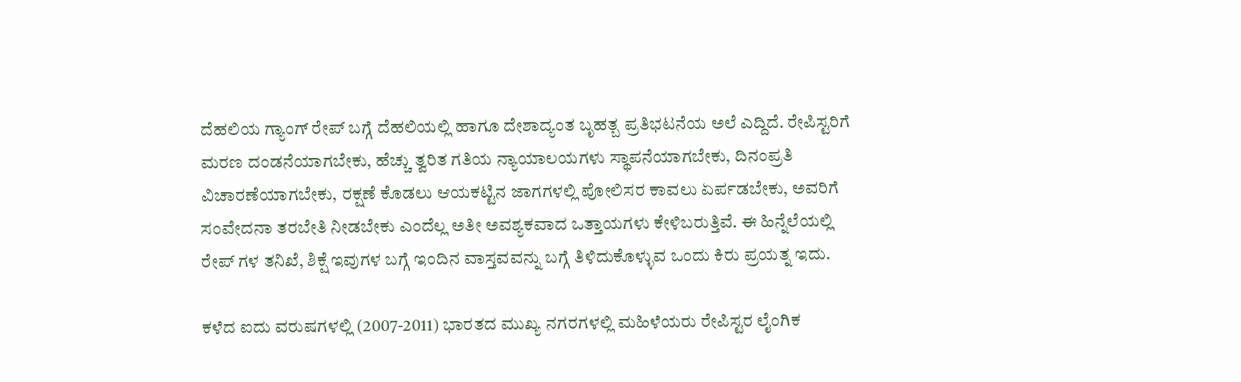ದೆಹಲಿಯ ಗ್ಯಾಂಗ್ ರೇಪ್ ಬಗ್ಗೆ ದೆಹಲಿಯಲ್ಲಿ ಹಾಗೂ ದೇಶಾದ್ಯಂತ ಬೃಹತ್ಬ ಪ್ರತಿಭಟನೆಯ ಅಲೆ ಎದ್ದಿದೆ. ರೇಪಿಸ್ಟರಿಗೆ ಮರಣ ದಂಡನೆಯಾಗಬೇಕು, ಹೆಚ್ಚು ತ್ವರಿತ ಗತಿಯ ನ್ಯಾಯಾಲಯಗಳು ಸ್ಥಾಪನೆಯಾಗಬೇಕು, ದಿನಂಪ್ರತಿ ವಿಚಾರಣೆಯಾಗಬೇಕು, ರಕ್ಷಣೆ ಕೊಡಲು ಆಯಕಟ್ಟಿನ ಜಾಗಗಳಲ್ಲಿ ಪೋಲಿಸರ ಕಾವಲು ಏರ್ಪಡಬೇಕು, ಅವರಿಗೆ ಸಂವೇದನಾ ತರಬೇತಿ ನೀಡಬೇಕು ಎಂದೆಲ್ಲ ಅತೀ ಅವಶ್ಯಕವಾದ ಒತ್ತಾಯಗಳು ಕೇಳಿಬರುತ್ತಿವೆ. ಈ ಹಿನ್ನೆಲೆಯಲ್ಲಿ ರೇಪ್ ಗಳ ತನಿಖೆ, ಶಿಕ್ಷೆ ಇವುಗಳ ಬಗ್ಗೆ ಇಂದಿನ ವಾಸ್ತವವನ್ನು ಬಗ್ಗೆ ತಿಳಿದುಕೊಳ್ಳುವ ಒಂದು ಕಿರು ಪ್ರಯತ್ನ ಇದು.

ಕಳೆದ ಐದು ವರುಷಗಳಲ್ಲಿ (2007-2011) ಭಾರತದ ಮುಖ್ಯ ನಗರಗಳಲ್ಲಿ ಮಹಿಳೆಯರು ರೇಪಿಸ್ಟರ ಲೈಂಗಿಕ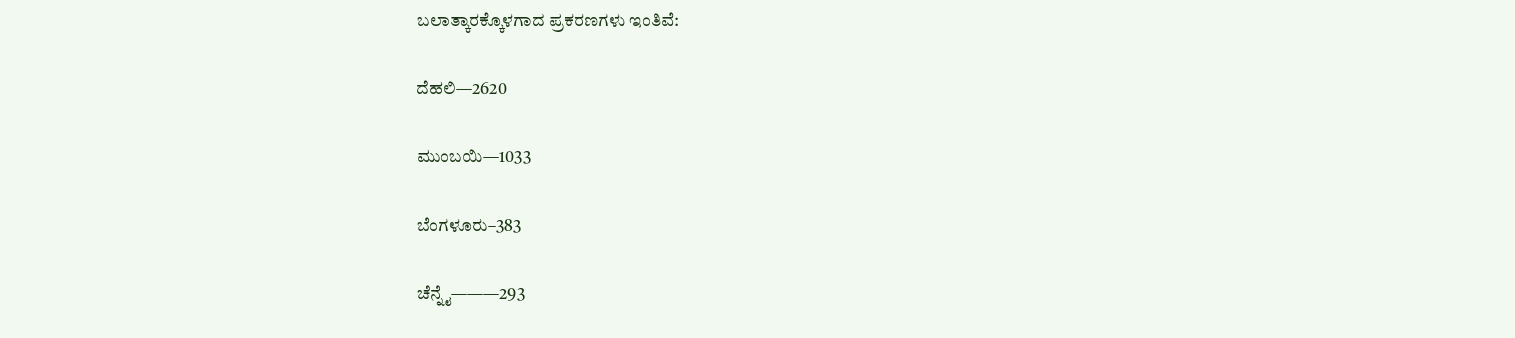ಬಲಾತ್ಕಾರಕ್ಕೊಳಗಾದ ಪ್ರಕರಣಗಳು ಇಂತಿವೆ:

ದೆಹಲಿ—2620

ಮುಂಬಯಿ—1033

ಬೆಂಗಳೂರು–383

ಚೆನ್ನೈ———293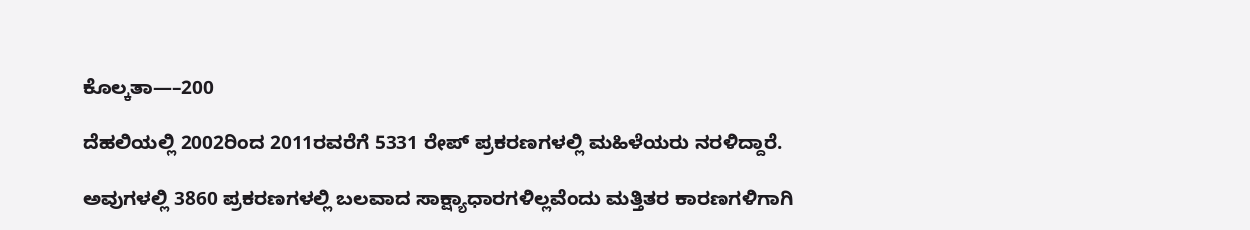ಕೊಲ್ಕತಾ—–200

ದೆಹಲಿಯಲ್ಲಿ 2002ರಿಂದ 2011ರವರೆಗೆ 5331 ರೇಪ್ ಪ್ರಕರಣಗಳಲ್ಲಿ ಮಹಿಳೆಯರು ನರಳಿದ್ದಾರೆ.

ಅವುಗಳಲ್ಲಿ 3860 ಪ್ರಕರಣಗಳಲ್ಲಿ ಬಲವಾದ ಸಾಕ್ಷ್ಯಾಧಾರಗಳಿಲ್ಲವೆಂದು ಮತ್ತಿತರ ಕಾರಣಗಳಿಗಾಗಿ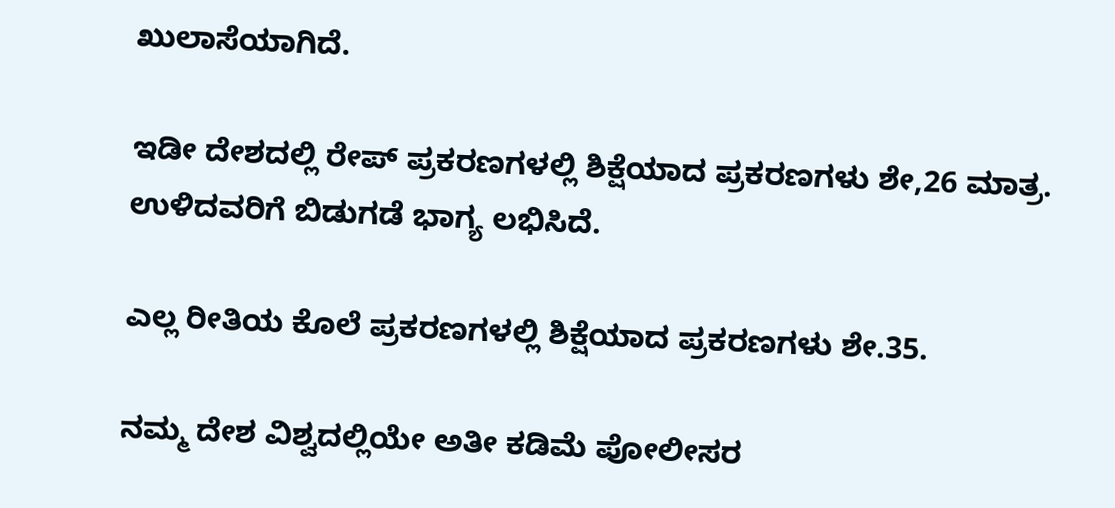ಖುಲಾಸೆಯಾಗಿದೆ.

ಇಡೀ ದೇಶದಲ್ಲಿ ರೇಪ್ ಪ್ರಕರಣಗಳಲ್ಲಿ ಶಿಕ್ಷೆಯಾದ ಪ್ರಕರಣಗಳು ಶೇ,26 ಮಾತ್ರ. ಉಳಿದವರಿಗೆ ಬಿಡುಗಡೆ ಭಾಗ್ಯ ಲಭಿಸಿದೆ.

ಎಲ್ಲ ರೀತಿಯ ಕೊಲೆ ಪ್ರಕರಣಗಳಲ್ಲಿ ಶಿಕ್ಷೆಯಾದ ಪ್ರಕರಣಗಳು ಶೇ.35.

ನಮ್ಮ ದೇಶ ವಿಶ್ವದಲ್ಲಿಯೇ ಅತೀ ಕಡಿಮೆ ಪೋಲೀಸರ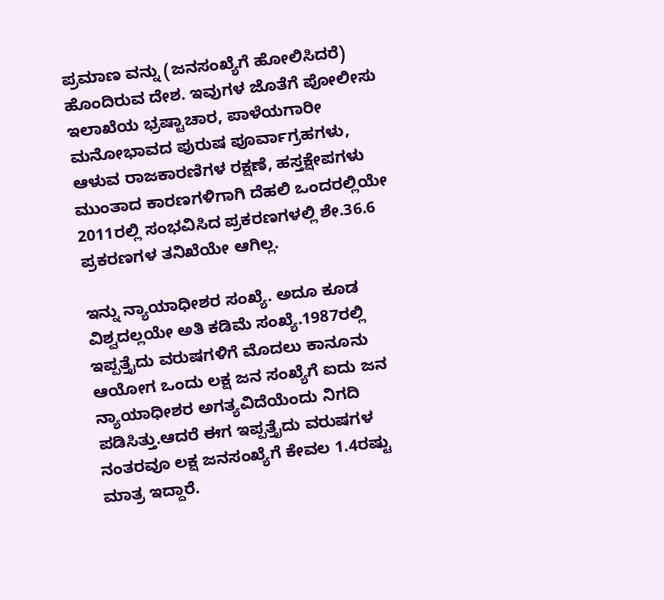ಪ್ರಮಾಣ ವನ್ನು (ಜನಸಂಖ್ಯೆಗೆ ಹೋಲಿಸಿದರೆ) ಹೊಂದಿರುವ ದೇಶ. ಇವುಗಳ ಜೊತೆಗೆ ಪೋಲೀಸು ಇಲಾಖೆಯ ಭ್ರಷ್ಟಾಚಾರ, ಪಾಳೆಯಗಾರೀ ಮನೋಭಾವದ ಪುರುಷ ಪೂರ್ವಾಗ್ರಹಗಳು, ಆಳುವ ರಾಜಕಾರಣಿಗಳ ರಕ್ಷಣೆ, ಹಸ್ತಕ್ಷೇಪಗಳು ಮುಂತಾದ ಕಾರಣಗಳಿಗಾಗಿ ದೆಹಲಿ ಒಂದರಲ್ಲಿಯೇ 2011ರಲ್ಲಿ ಸಂಭವಿಸಿದ ಪ್ರಕರಣಗಳಲ್ಲಿ ಶೇ.36.6 ಪ್ರಕರಣಗಳ ತನಿಖೆಯೇ ಆಗಿಲ್ಲ.

ಇನ್ನು ನ್ಯಾಯಾಧೀಶರ ಸಂಖ್ಯೆ. ಅದೂ ಕೂಡ ವಿಶ್ವದಲ್ಲಯೇ ಅತಿ ಕಡಿಮೆ ಸಂಖ್ಯೆ.1987ರಲ್ಲಿ ಇಪ್ಪತ್ತೈದು ವರುಷಗಳಿಗೆ ಮೊದಲು ಕಾನೂನು ಆಯೋಗ ಒಂದು ಲಕ್ಷ ಜನ ಸಂಖ್ಯೆಗೆ ಐದು ಜನ ನ್ಯಾಯಾಧೀಶರ ಅಗತ್ಯವಿದೆಯೆಂದು ನಿಗದಿ ಪಡಿಸಿತ್ತು.ಆದರೆ ಈಗ ಇಪ್ಪತ್ತೈದು ವರುಷಗಳ ನಂತರವೂ ಲಕ್ಷ ಜನಸಂಖ್ಯೆಗೆ ಕೇವಲ 1.4ರಷ್ಟು ಮಾತ್ರ ಇದ್ದಾರೆ.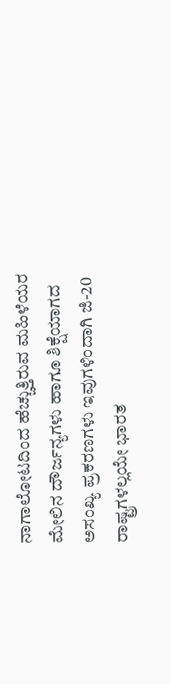ನಾಗಾಲೋಟದಿಂದ ಹೆಚ್ಚುತ್ತಿರುವ ಮಹಿಳೆಯರ ಮೇಲಿನ ದೌರ್ಜನ್ಯಗಳು ಹಾಗೂ ಶಿಕ್ಷೆಯಾಗದ ಅಸಂಖ್ಯ ಪ್ರಕರಣಗಳು ಇವುಗಳಿಂದಾಗಿ ಜಿ-20 ರಾಷ್ಟ್ರಗಳಲ್ಲಯೇ ಭಾರತ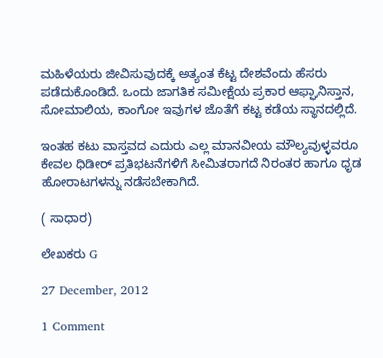ಮಹಿಳೆಯರು ಜೀವಿಸುವುದಕ್ಕೆ ಅತ್ಯಂತ ಕೆಟ್ಟ ದೇಶವೆಂದು ಹೆಸರು ಪಡೆದುಕೊಂಡಿದೆ. ಒಂದು ಜಾಗತಿಕ ಸಮೀಕ್ಷೆಯ ಪ್ರಕಾರ ಆಫ್ಘಾನಿಸ್ತಾನ, ಸೋಮಾಲಿಯ, ಕಾಂಗೋ ಇವುಗಳ ಜೊತೆಗೆ ಕಟ್ಟ ಕಡೆಯ ಸ್ಥಾನದಲ್ಲಿದೆ.

ಇಂತಹ ಕಟು ವಾಸ್ತವದ ಎದುರು ಎಲ್ಲ ಮಾನವೀಯ ಮೌಲ್ಯವುಳ್ಳವರೂ ಕೇವಲ ಧಿಡೀರ್ ಪ್ರತಿಭಟನೆಗಳಿಗೆ ಸೀಮಿತರಾಗದೆ ನಿರಂತರ ಹಾಗೂ ಧೃಡ ಹೋರಾಟಗಳನ್ನು ನಡೆಸಬೇಕಾಗಿದೆ.

( ಸಾಧಾರ)

ಲೇಖಕರು G

27 December, 2012

1 Comment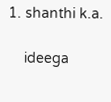1. shanthi k.a.

    ideega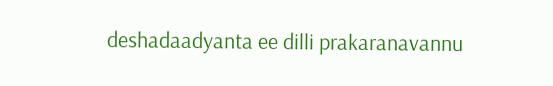deshadaadyanta ee dilli prakaranavannu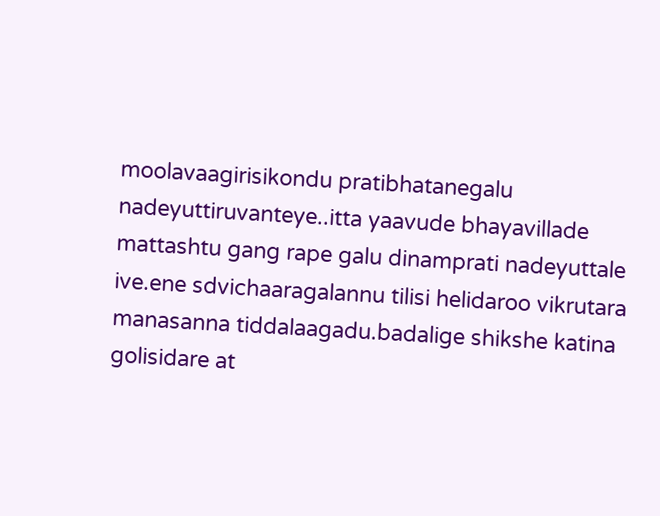moolavaagirisikondu pratibhatanegalu nadeyuttiruvanteye..itta yaavude bhayavillade mattashtu gang rape galu dinamprati nadeyuttale ive.ene sdvichaaragalannu tilisi helidaroo vikrutara manasanna tiddalaagadu.badalige shikshe katina golisidare at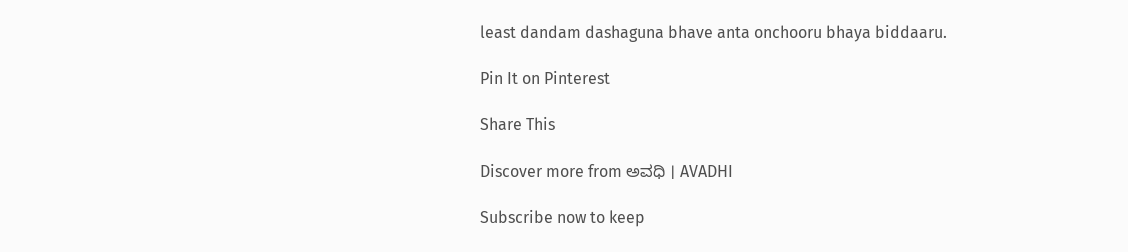least dandam dashaguna bhave anta onchooru bhaya biddaaru.

Pin It on Pinterest

Share This

Discover more from ಅವಧಿ । AVADHI

Subscribe now to keep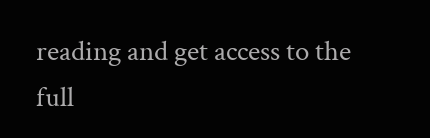reading and get access to the full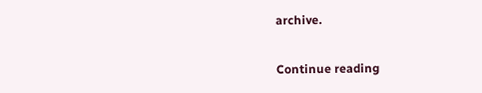archive.

Continue reading